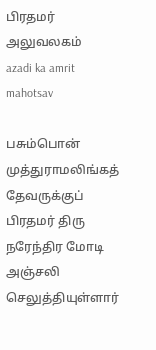பிரதமர் அலுவலகம்
azadi ka amrit mahotsav

பசும்பொன் முத்துராமலிங்கத் தேவருக்குப் பிரதமர் திரு நரேந்திர மோடி அஞ்சலி செலுத்தியுள்ளார்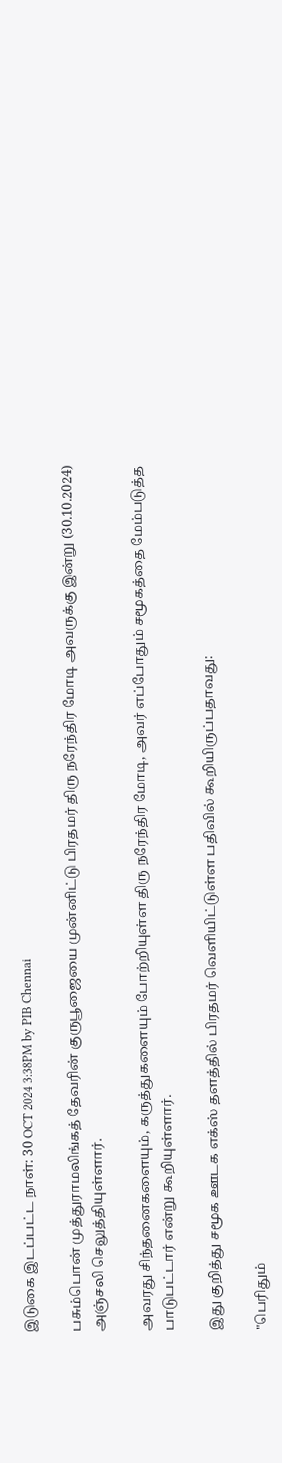இடுகை இடப்பட்ட நாள்: 30 OCT 2024 3:38PM by PIB Chennai

பசும்பொன் முத்துராமலிங்கத் தேவரின் குருபூஜையை முன்னிட்டு பிரதமர் திரு நரேந்திர மோடி அவருக்கு இன்று (30.10.2024) அஞ்சலி செலுத்தியுள்ளார்.

அவரது சிந்தனைகளையும், கருத்துகளையும் போற்றியுள்ள திரு நரேந்திர மோடி, அவர் எப்போதும் சமூகத்தை மேம்படுத்த பாடுபட்டார் என்று கூறியுள்ளார்.

இது குறித்து சமூக ஊடக எக்ஸ் தளத்தில் பிரதமர் வெளியிட்டுள்ள பதிவில் கூறியிருப்பதாவது:

"பெரிதும்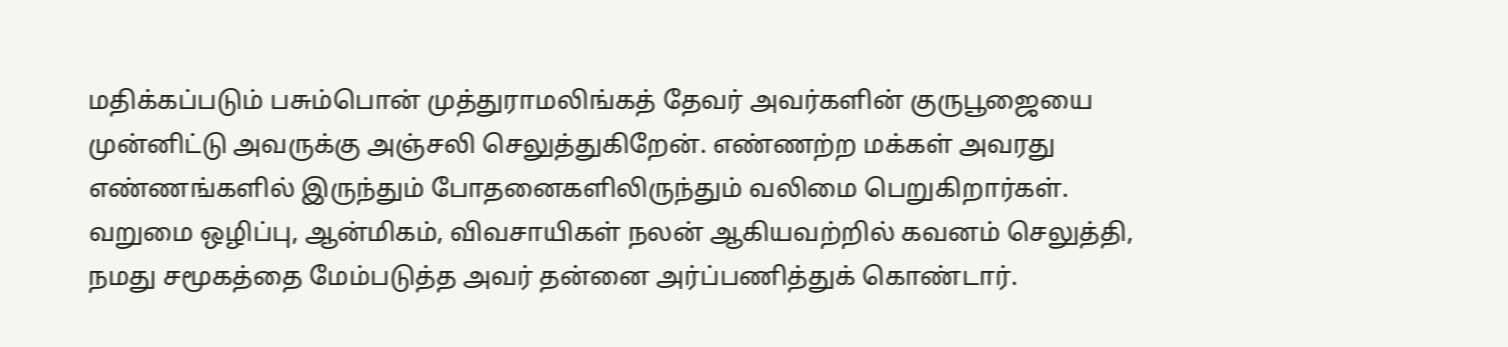மதிக்கப்படும் பசும்பொன் முத்துராமலிங்கத் தேவர் அவர்களின் குருபூஜையை முன்னிட்டு அவருக்கு அஞ்சலி செலுத்துகிறேன். எண்ணற்ற மக்கள் அவரது எண்ணங்களில் இருந்தும் போதனைகளிலிருந்தும் வலிமை பெறுகிறார்கள். வறுமை ஒழிப்பு, ஆன்மிகம், விவசாயிகள் நலன் ஆகியவற்றில் கவனம் செலுத்தி, நமது சமூகத்தை மேம்படுத்த அவர் தன்னை அர்ப்பணித்துக் கொண்டார்.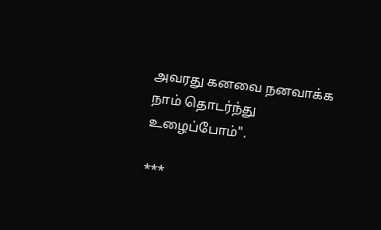அவரது கனவை நனவாக்க நாம் தொடர்ந்து உழைப்போம்".

***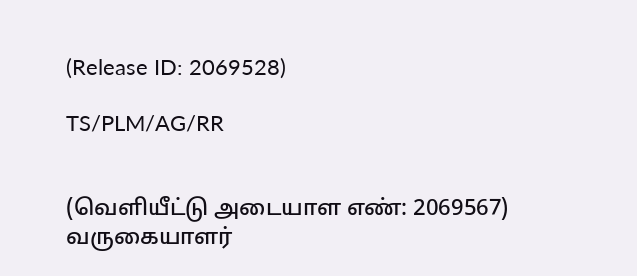(Release ID: 2069528)

TS/PLM/AG/RR


(வெளியீட்டு அடையாள எண்: 2069567) வருகையாளர்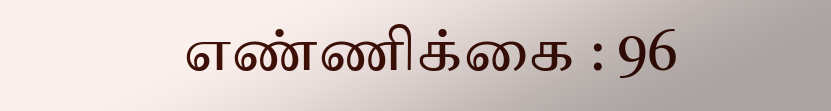எண்ணிக்கை : 96